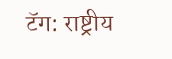टॅग: राष्ट्रीय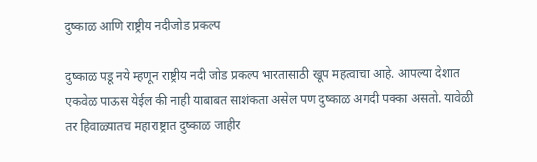दुष्काळ आणि राष्ट्रीय नदीजोड प्रकल्प

दुष्काळ पडू नये म्हणून राष्ट्रीय नदी जोड प्रकल्प भारतासाठी खूप महत्वाचा आहे. आपल्या देशात एकवेळ पाऊस येईल की नाही याबाबत साशंकता असेल पण दुष्काळ अगदी पक्का असतो. यावेळी तर हिवाळ्यातच महाराष्ट्रात दुष्काळ जाहीर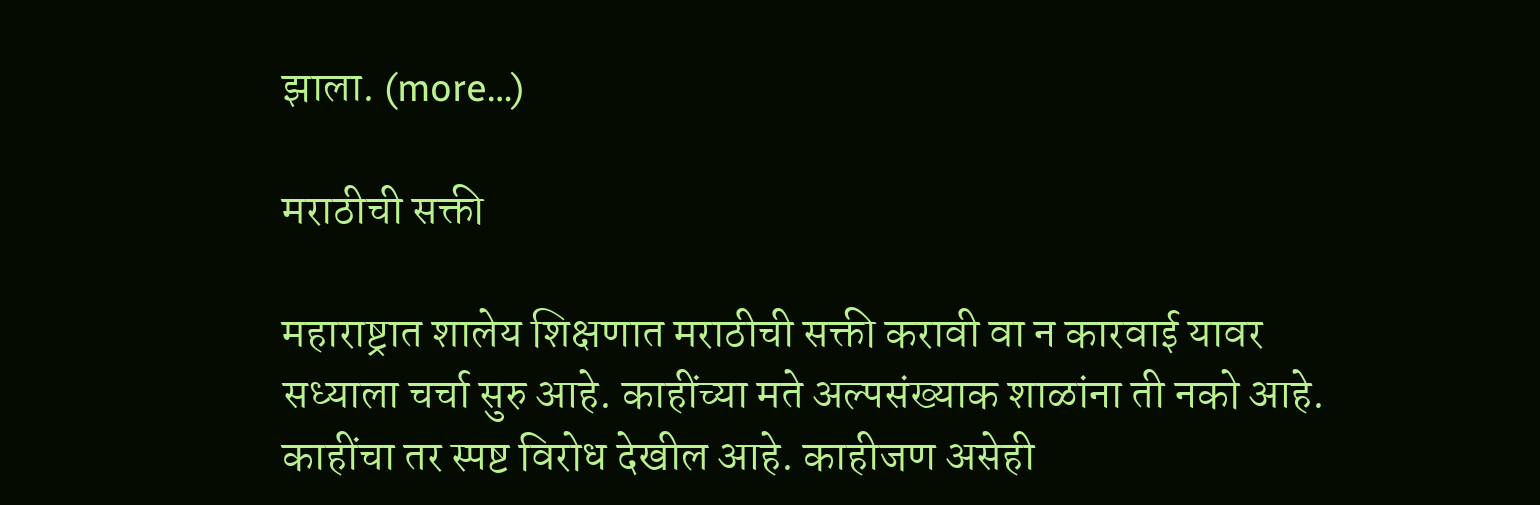झाला. (more…)

मराठीची सक्ती

महाराष्ट्रात शालेय शिक्षणात मराठीची सक्ती करावी वा न कारवाई यावर सध्याला चर्चा सुरु आहे. काहींच्या मते अल्पसंख्याक शाळांना ती नको आहे. काहींचा तर स्पष्ट विरोध देखील आहे. काहीजण असेही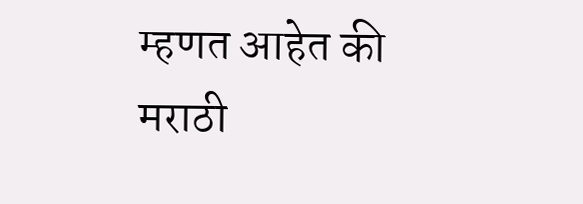म्हणत आहेत की मराठी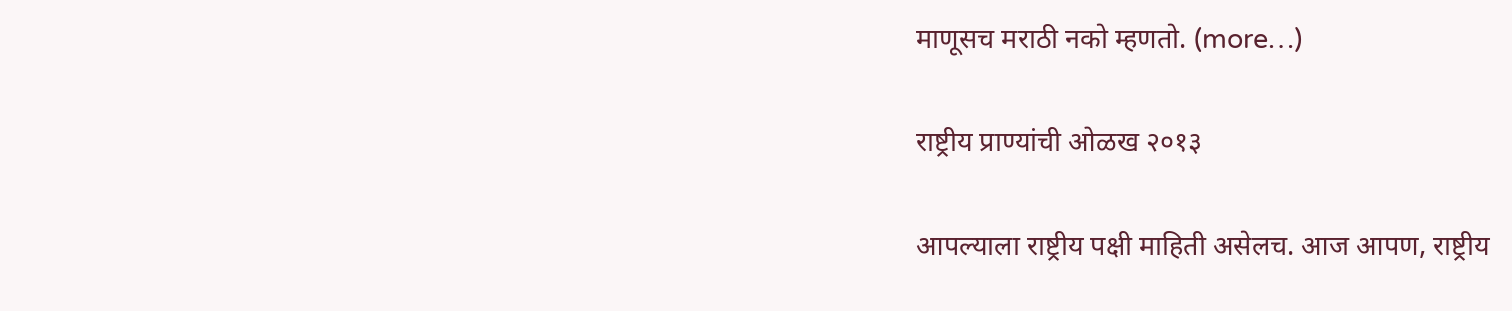माणूसच मराठी नको म्हणतो. (more…)

राष्ट्रीय प्राण्यांची ओळख २०१३

आपल्याला राष्ट्रीय पक्षी माहिती असेलच. आज आपण, राष्ट्रीय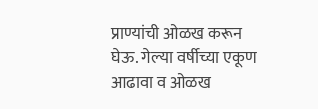प्राण्यांची ओळख करून घेऊ. गेल्या वर्षीच्या एकूण आढावा व ओळख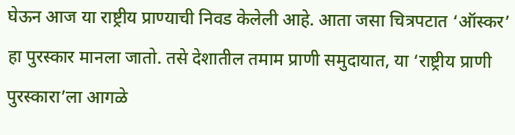घेऊन आज या राष्ट्रीय प्राण्याची निवड केलेली आहे. आता जसा चित्रपटात ‘ऑस्कर’ हा पुरस्कार मानला जातो. तसे देशातील तमाम प्राणी समुदायात, या ‘राष्ट्रीय प्राणी पुरस्कारा’ला आगळे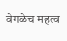वेगळेच महत्व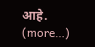आहे. (more…)